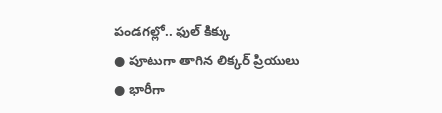పండగల్లో.. ఫుల్ కిక్కు
● పూటుగా తాగిన లిక్కర్ ప్రియులు
● భారీగా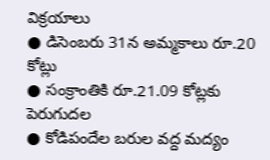విక్రయాలు
● డిసెంబరు 31న అమ్మకాలు రూ.20 కోట్లు
● సంక్రాంతికి రూ.21.09 కోట్లకు పెరుగుదల
● కోడిపందేల బరుల వద్ద మద్యం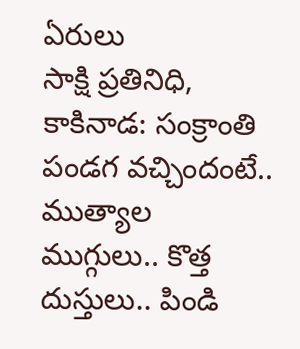ఏరులు
సాక్షి ప్రతినిధి, కాకినాడ: సంక్రాంతి పండగ వచ్చిందంటే.. ముత్యాల ముగ్గులు.. కొత్త దుస్తులు.. పిండి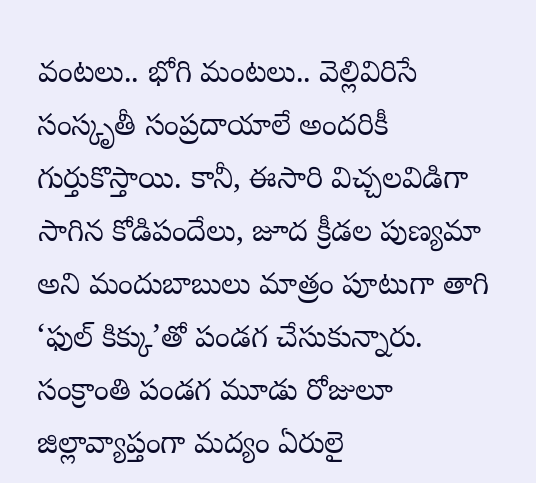వంటలు.. భోగి మంటలు.. వెల్లివిరిసే సంస్కృతీ సంప్రదాయాలే అందరికీ గుర్తుకొస్తాయి. కానీ, ఈసారి విచ్చలవిడిగా సాగిన కోడిపందేలు, జూద క్రీడల పుణ్యమా అని మందుబాబులు మాత్రం పూటుగా తాగి ‘ఫుల్ కిక్కు’తో పండగ చేసుకున్నారు. సంక్రాంతి పండగ మూడు రోజులూ జిల్లావ్యాప్తంగా మద్యం ఏరులై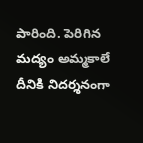పారింది. పెరిగిన మద్యం అమ్మకాలే దీనికి నిదర్శనంగా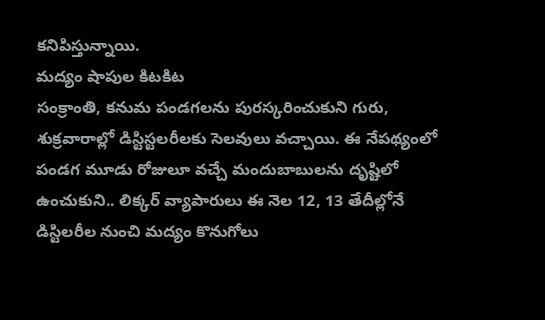కనిపిస్తున్నాయి.
మద్యం షాపుల కిటకిట
సంక్రాంతి, కనుమ పండగలను పురస్కరించుకుని గురు, శుక్రవారాల్లో డిస్టిస్టలరీలకు సెలవులు వచ్చాయి. ఈ నేపథ్యంలో పండగ మూడు రోజులూ వచ్చే మందుబాబులను దృష్టిలో ఉంచుకుని.. లిక్కర్ వ్యాపారులు ఈ నెల 12, 13 తేదీల్లోనే డిస్టిలరీల నుంచి మద్యం కొనుగోలు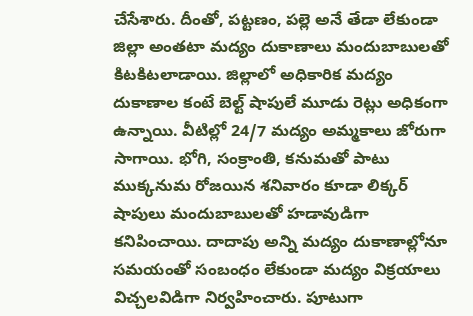చేసేశారు. దీంతో, పట్టణం, పల్లె అనే తేడా లేకుండా జిల్లా అంతటా మద్యం దుకాణాలు మందుబాబులతో కిటకిటలాడాయి. జిల్లాలో అధికారిక మద్యం దుకాణాల కంటే బెల్ట్ షాపులే మూడు రెట్లు అధికంగా ఉన్నాయి. వీటిల్లో 24/7 మద్యం అమ్మకాలు జోరుగా సాగాయి. భోగి, సంక్రాంతి, కనుమతో పాటు ముక్కనుమ రోజయిన శనివారం కూడా లిక్కర్ షాపులు మందుబాబులతో హడావుడిగా కనిపించాయి. దాదాపు అన్ని మద్యం దుకాణాల్లోనూ సమయంతో సంబంధం లేకుండా మద్యం విక్రయాలు విచ్చలవిడిగా నిర్వహించారు. పూటుగా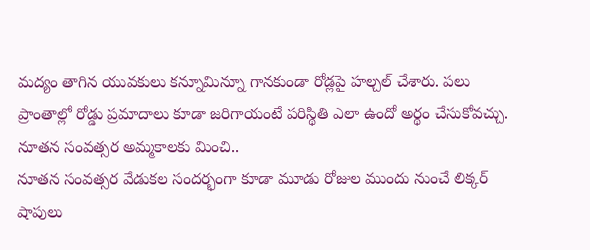మద్యం తాగిన యువకులు కన్నూమిన్నూ గానకుండా రోడ్లపై హల్చల్ చేశారు. పలు ప్రాంతాల్లో రోడ్డు ప్రమాదాలు కూడా జరిగాయంటే పరిస్థితి ఎలా ఉందో అర్థం చేసుకోవచ్చు.
నూతన సంవత్సర అమ్మకాలకు మించి..
నూతన సంవత్సర వేడుకల సందర్భంగా కూడా మూడు రోజుల ముందు నుంచే లిక్కర్ షాపులు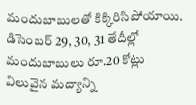మందుబాబులతో కిక్కిరిసిపోయాయి. డిసెంబర్ 29, 30, 31 తేదీల్లో మందుబాబులు రూ.20 కోట్లు విలువైన మద్యాన్ని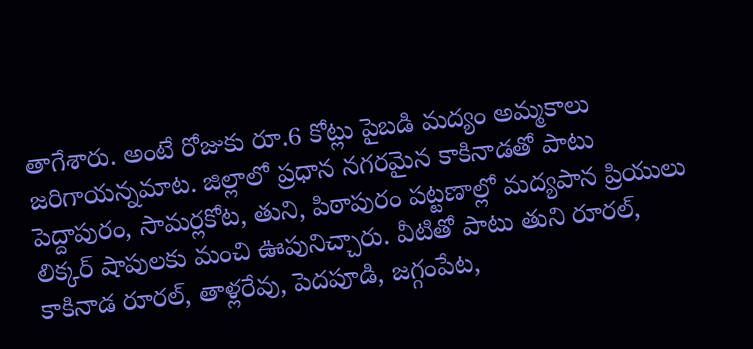తాగేశారు. అంటే రోజుకు రూ.6 కోట్లు పైబడి మద్యం అమ్మకాలు జరిగాయన్నమాట. జిల్లాలో ప్రధాన నగరమైన కాకినాడతో పాటు పెద్దాపురం, సామర్లకోట, తుని, పిఠాపురం పట్టణాల్లో మద్యపాన ప్రియులు లిక్కర్ షాపులకు మంచి ఊపునిచ్చారు. వీటితో పాటు తుని రూరల్, కాకినాడ రూరల్, తాళ్లరేవు, పెదపూడి, జగ్గంపేట,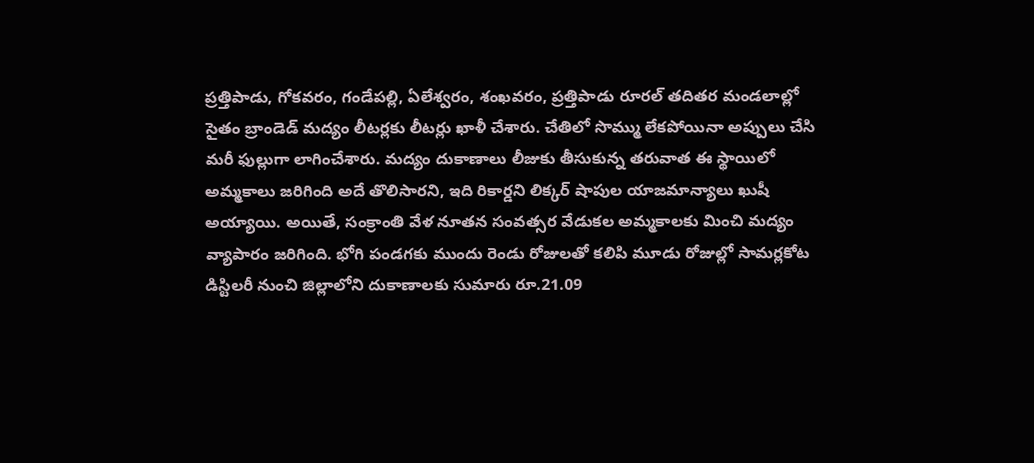ప్రత్తిపాడు, గోకవరం, గండేపల్లి, ఏలేశ్వరం, శంఖవరం, ప్రత్తిపాడు రూరల్ తదితర మండలాల్లో సైతం బ్రాండెడ్ మద్యం లీటర్లకు లీటర్లు ఖాళీ చేశారు. చేతిలో సొమ్ము లేకపోయినా అప్పులు చేసి మరీ ఫుల్లుగా లాగించేశారు. మద్యం దుకాణాలు లీజుకు తీసుకున్న తరువాత ఈ స్థాయిలో అమ్మకాలు జరిగింది అదే తొలిసారని, ఇది రికార్డని లిక్కర్ షాపుల యాజమాన్యాలు ఖుషీ అయ్యాయి. అయితే, సంక్రాంతి వేళ నూతన సంవత్సర వేడుకల అమ్మకాలకు మించి మద్యం వ్యాపారం జరిగింది. భోగి పండగకు ముందు రెండు రోజులతో కలిపి మూడు రోజుల్లో సామర్లకోట డిస్టిలరీ నుంచి జిల్లాలోని దుకాణాలకు సుమారు రూ.21.09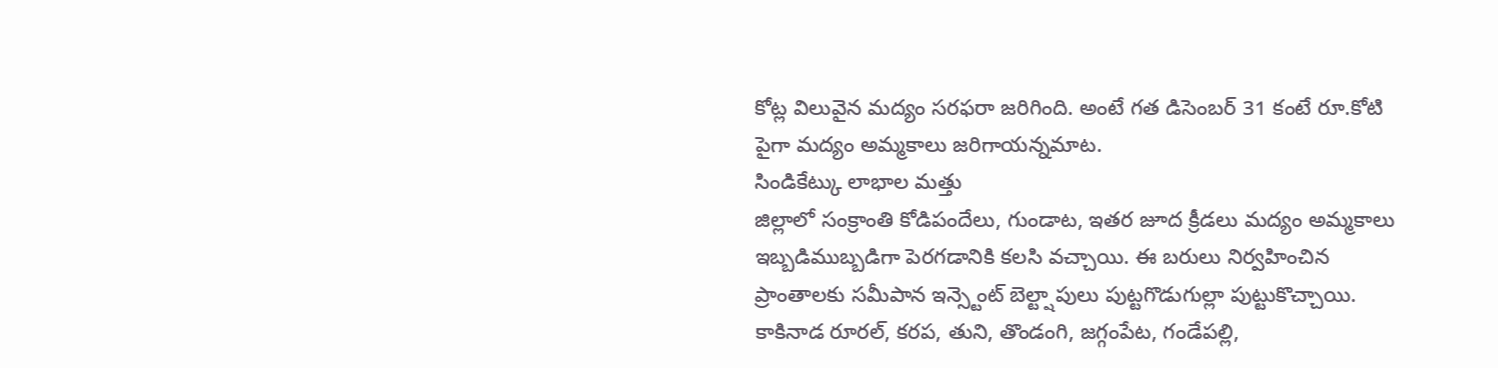కోట్ల విలువైన మద్యం సరఫరా జరిగింది. అంటే గత డిసెంబర్ 31 కంటే రూ.కోటి పైగా మద్యం అమ్మకాలు జరిగాయన్నమాట.
సిండికేట్కు లాభాల మత్తు
జిల్లాలో సంక్రాంతి కోడిపందేలు, గుండాట, ఇతర జూద క్రీడలు మద్యం అమ్మకాలు ఇబ్బడిముబ్బడిగా పెరగడానికి కలసి వచ్చాయి. ఈ బరులు నిర్వహించిన ప్రాంతాలకు సమీపాన ఇన్స్టెంట్ బెల్ట్షాపులు పుట్టగొడుగుల్లా పుట్టుకొచ్చాయి. కాకినాడ రూరల్, కరప, తుని, తొండంగి, జగ్గంపేట, గండేపల్లి,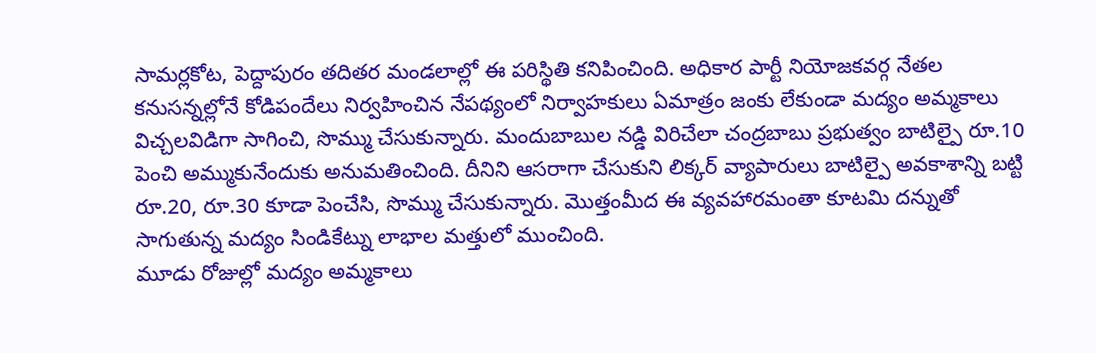సామర్లకోట, పెద్దాపురం తదితర మండలాల్లో ఈ పరిస్థితి కనిపించింది. అధికార పార్టీ నియోజకవర్గ నేతల కనుసన్నల్లోనే కోడిపందేలు నిర్వహించిన నేపథ్యంలో నిర్వాహకులు ఏమాత్రం జంకు లేకుండా మద్యం అమ్మకాలు విచ్చలవిడిగా సాగించి, సొమ్ము చేసుకున్నారు. మందుబాబుల నడ్డి విరిచేలా చంద్రబాబు ప్రభుత్వం బాటిల్పై రూ.10 పెంచి అమ్ముకునేందుకు అనుమతించింది. దీనిని ఆసరాగా చేసుకుని లిక్కర్ వ్యాపారులు బాటిల్పై అవకాశాన్ని బట్టి రూ.20, రూ.30 కూడా పెంచేసి, సొమ్ము చేసుకున్నారు. మొత్తంమీద ఈ వ్యవహారమంతా కూటమి దన్నుతో సాగుతున్న మద్యం సిండికేట్ను లాభాల మత్తులో ముంచింది.
మూడు రోజుల్లో మద్యం అమ్మకాలు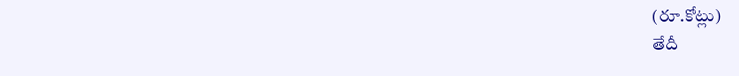(రూ.కోట్లు)
తేదీ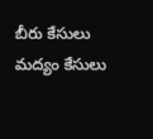బీరు కేసులు మద్యం కేసులు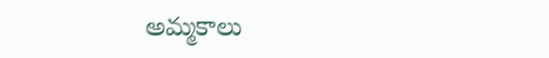అమ్మకాలు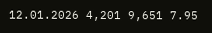12.01.2026 4,201 9,651 7.95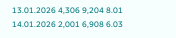13.01.2026 4,306 9,204 8.01
14.01.2026 2,001 6,908 6.03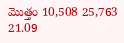మొత్తం 10,508 25,763 21.09